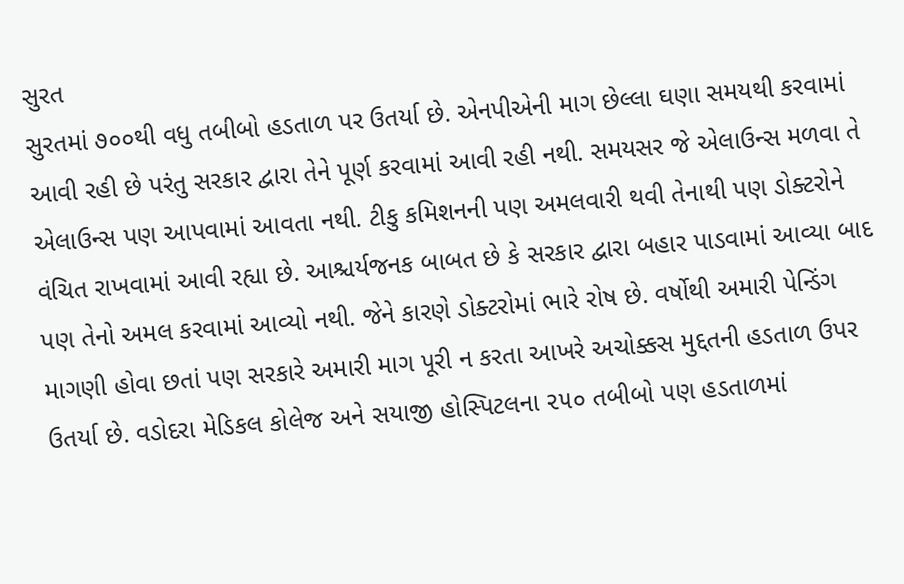સુરત
સુરતમાં ૭૦૦થી વધુ તબીબો હડતાળ પર ઉતર્યા છે. એનપીએની માગ છેલ્લા ઘણા સમયથી કરવામાં આવી રહી છે પરંતુ સરકાર દ્વારા તેને પૂર્ણ કરવામાં આવી રહી નથી. સમયસર જે એલાઉન્સ મળવા તે એલાઉન્સ પણ આપવામાં આવતા નથી. ટીકુ કમિશનની પણ અમલવારી થવી તેનાથી પણ ડોક્ટરોને વંચિત રાખવામાં આવી રહ્યા છે. આશ્ચર્યજનક બાબત છે કે સરકાર દ્વારા બહાર પાડવામાં આવ્યા બાદ પણ તેનો અમલ કરવામાં આવ્યો નથી. જેને કારણે ડોક્ટરોમાં ભારે રોષ છે. વર્ષોથી અમારી પેન્ડિંગ માગણી હોવા છતાં પણ સરકારે અમારી માગ પૂરી ન કરતા આખરે અચોક્કસ મુદ્દતની હડતાળ ઉપર ઉતર્યા છે. વડોદરા મેડિકલ કોલેજ અને સયાજી હોસ્પિટલના ૨૫૦ તબીબો પણ હડતાળમાં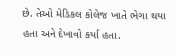છે. તેઓ મેડિકલ કોલેજ ખાતે ભેગા થયા હતા અને દેખાવો કર્યા હતા.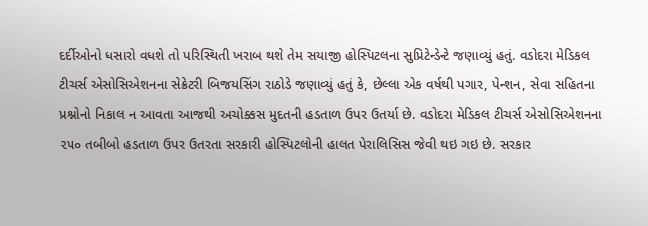દર્દીઓનો ધસારો વધશે તો પરિસ્થિતી ખરાબ થશે તેમ સયાજી હોસ્પિટલના સુપ્રિટેન્ડેન્ટે જણાવ્યું હતું. વડોદરા મેડિકલ ટીચર્સ એસોસિએશનના સેક્રેટરી બિજયસિંગ રાઠોડે જણાવ્યું હતું કે, છેલ્લા એક વર્ષથી પગાર, પેન્શન, સેવા સહિતના પ્રશ્નોનો નિકાલ ન આવતા આજથી અચોક્કસ મુદતની હડતાળ ઉપર ઉતર્યા છે. વડોદરા મેડિકલ ટીચર્સ એસોસિએશનના ૨૫૦ તબીબો હડતાળ ઉપર ઉતરતા સરકારી હોસ્પિટલોની હાલત પેરાલિસિસ જેવી થઇ ગઇ છે. સરકાર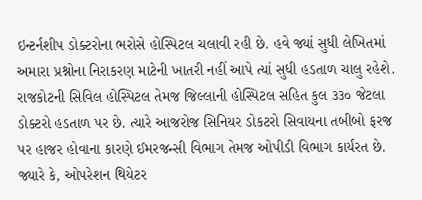ઇન્ટર્નશીપ ડોક્ટરોના ભરોસે હોસ્પિટલ ચલાવી રહી છે. હવે જ્યાં સુધી લેખિતમાં અમારા પ્રશ્નોના નિરાકરણ માટેની ખાતરી નહીં આપે ત્યાં સુધી હડતાળ ચાલુ રહેશે. રાજકોટની સિવિલ હોસ્પિટલ તેમજ જિલ્લાની હોસ્પિટલ સહિત કુલ ૩૩૦ જેટલા ડોક્ટરો હડતાળ પર છે. ત્યારે આજરોજ સિનિયર ડોકટરો સિવાયના તબીબો ફરજ પર હાજર હોવાના કારણે ઈમરજન્સી વિભાગ તેમજ ઓપીડી વિભાગ કાર્યરત છે. જ્યારે કે, ઓપરેશન થિયેટર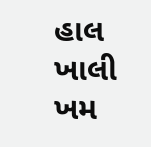હાલ ખાલી ખમ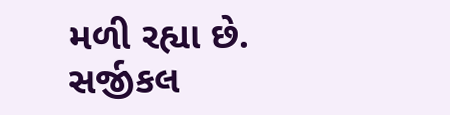મળી રહ્યા છે. સર્જીકલ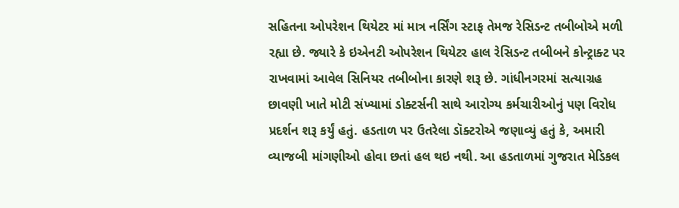સહિતના ઓપરેશન થિયેટર માં માત્ર નર્સિંગ સ્ટાફ તેમજ રેસિડન્ટ તબીબોએ મળી રહ્યા છે. જ્યારે કે ઇએનટી ઓપરેશન થિયેટર હાલ રેસિડન્ટ તબીબને કોન્ટ્રાક્ટ પર રાખવામાં આવેલ સિનિયર તબીબોના કારણે શરૂ છે. ગાંધીનગરમાં સત્યાગ્રહ છાવણી ખાતે મોટી સંખ્યામાં ડોક્ટર્સની સાથે આરોગ્ય કર્મચારીઓનું પણ વિરોધ પ્રદર્શન શરૂ કર્યું હતું. હડતાળ પર ઉતરેલા ડૉક્ટરોએ જણાવ્યું હતું કે, અમારી વ્યાજબી માંગણીઓ હોવા છતાં હલ થઇ નથી. આ હડતાળમાં ગુજરાત મેડિકલ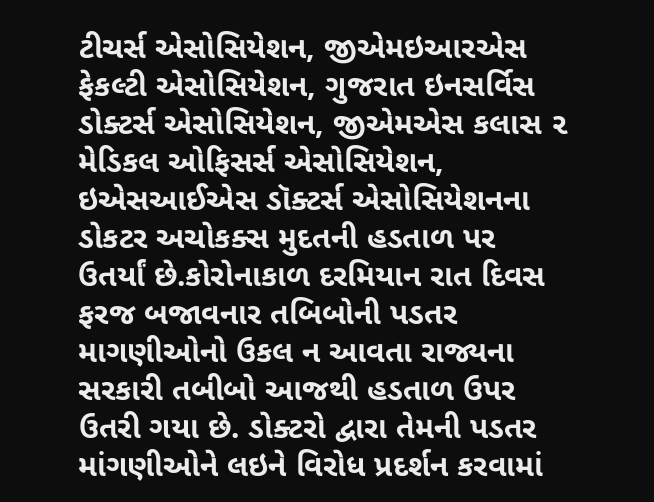ટીચર્સ એસોસિયેશન, જીએમઇઆરએસ ફેકલ્ટી એસોસિયેશન, ગુજરાત ઇનસર્વિસ ડોક્ટર્સ એસોસિયેશન, જીએમએસ કલાસ ૨ મેડિકલ ઓફિસર્સ એસોસિયેશન, ઇએસઆઈએસ ડૉક્ટર્સ એસોસિયેશનના ડોકટર અચોકક્સ મુદતની હડતાળ પર ઉતર્યાં છે.કોરોનાકાળ દરમિયાન રાત દિવસ ફરજ બજાવનાર તબિબોની પડતર માગણીઓનો ઉકલ ન આવતા રાજ્યના સરકારી તબીબો આજથી હડતાળ ઉપર ઉતરી ગયા છે. ડોક્ટરો દ્વારા તેમની પડતર માંગણીઓને લઇને વિરોધ પ્રદર્શન કરવામાં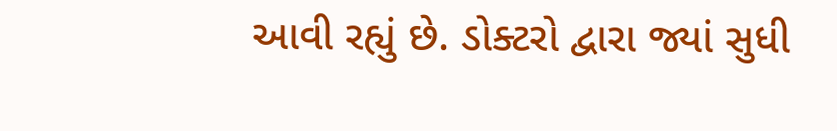આવી રહ્યું છે. ડોક્ટરો દ્વારા જ્યાં સુધી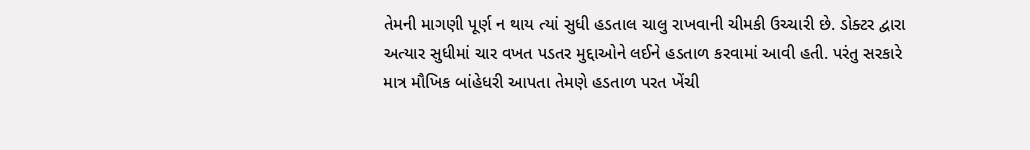તેમની માગણી પૂર્ણ ન થાય ત્યાં સુધી હડતાલ ચાલુ રાખવાની ચીમકી ઉચ્ચારી છે. ડોક્ટર દ્વારા અત્યાર સુધીમાં ચાર વખત પડતર મુદ્દાઓને લઈને હડતાળ કરવામાં આવી હતી. પરંતુ સરકારે માત્ર મૌખિક બાંહેધરી આપતા તેમણે હડતાળ પરત ખેંચી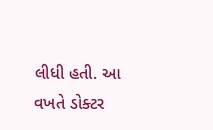લીધી હતી. આ વખતે ડોક્ટર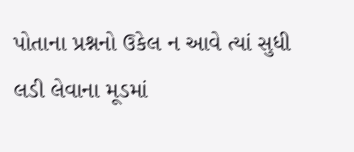પોતાના પ્રશ્નનો ઉકેલ ન આવે ત્યાં સુધી લડી લેવાના મૂડમાં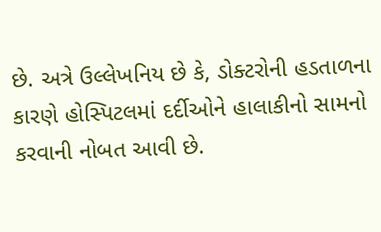છે. અત્રે ઉલ્લેખનિય છે કે, ડોક્ટરોની હડતાળના કારણે હોસ્પિટલમાં દર્દીઓને હાલાકીનો સામનો કરવાની નોબત આવી છે.